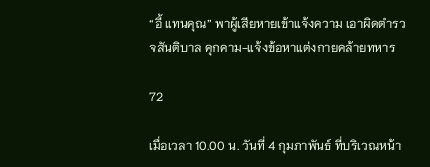“อี้ แทนคุณ” พาผู้เสียหายเข้าแจ้งความ เอาผิดตำรวจสันติบาล คุกคาม-แจ้งข้อหาแต่งกายคล้ายทหาร

72

เมื่อเวลา 10.00 น. วันที่ 4 กุมภาพันธ์ ที่บริเวณหน้า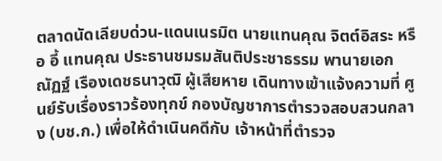ตลาดนัดเลียบด่วน-แดนเนรมิต นายแทนคุณ จิตต์อิสระ หรือ อี้ แทนคุณ ประธานชมรมสันติประชาธรรม พานายเอกณัฏฐ์ เรืองเดชธนาวุฒิ ผู้เสียหาย เดินทางเข้าแจ้งความที่ ศูนย์รับเรื่องราวร้องทุกข์ กองบัญชาการตำรวจสอบสวนกลาง (บช.ก.) เพื่อให้ดำเนินคดีกับ เจ้าหน้าที่ตำรวจ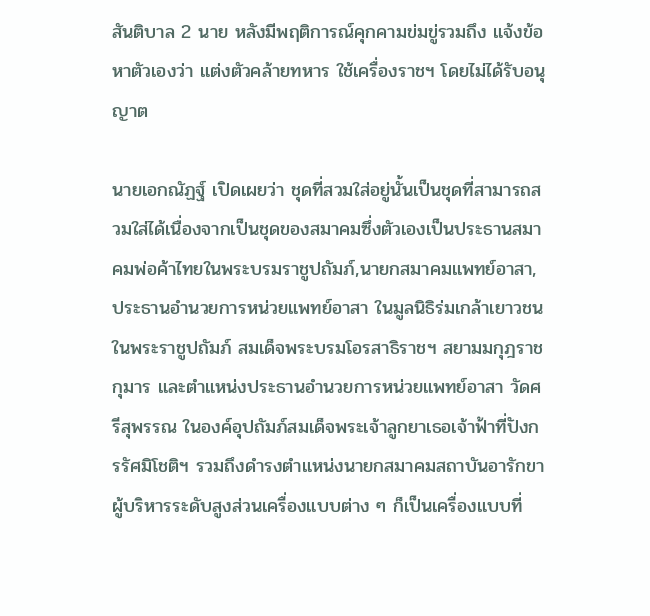สันติบาล 2 นาย หลังมีพฤติการณ์คุกคามข่มขู่รวมถึง แจ้งข้อหาตัวเองว่า แต่งตัวคล้ายทหาร ใช้เครื่องราชฯ โดยไม่ได้รับอนุญาต

นายเอกณัฏฐ์ เปิดเผยว่า ชุดที่สวมใส่อยู่นั้นเป็นชุดที่สามารถสวมใส่ได้เนื่องจากเป็นชุดของสมาคมซึ่งตัวเองเป็นประธานสมาคมพ่อค้าไทยในพระบรมราชูปถัมภ์,นายกสมาคมแพทย์อาสา,ประธานอำนวยการหน่วยแพทย์อาสา ในมูลนิธิร่มเกล้าเยาวชนในพระราชูปถัมภ์ สมเด็จพระบรมโอรสาธิราชฯ สยามมกุฎราชกุมาร และตำแหน่งประธานอำนวยการหน่วยแพทย์อาสา วัดศรีสุพรรณ ในองค์อุปถัมภ์สมเด็จพระเจ้าลูกยาเธอเจ้าฟ้าที่ปังกรรัศมิโชติฯ รวมถึงดำรงตำแหน่งนายกสมาคมสถาบันอารักขาผู้บริหารระดับสูงส่วนเครื่องแบบต่าง ๆ ก็เป็นเครื่องแบบที่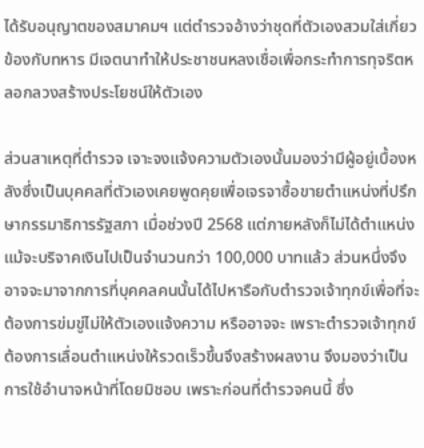ได้รับอนุญาตของสมาคมฯ แต่ตำรวจอ้างว่าชุดที่ตัวเองสวมใส่เกี่ยวข้องกับทหาร มีเจตนาทำให้ประชาชนหลงเชื่อเพื่อกระทำการทุจริตหลอกลวงสร้างประโยชน์ให้ตัวเอง

ส่วนสาเหตุที่ตำรวจ เจาะจงแจ้งความตัวเองนั้นมองว่ามีผู้อยู่เบื้องหลังซึ่งเป็นบุคคลที่ตัวเองเคยพูดคุยเพื่อเจรจาซื้อขายตำแหน่งที่ปรึกษากรรมาธิการรัฐสภา เมื่อช่วงปี 2568 แต่ภายหลังก็ไม่ได้ตำแหน่งแม้จะบริจาคเงินไปเป็นจำนวนกว่า 100,000 บาทแล้ว ส่วนหนึ่งจึงอาจจะมาจากการที่บุคคลคนนั้นได้ไปหารือกับตำรวจเจ้าทุกข์เพื่อที่จะต้องการข่มขู่ไม่ให้ตัวเองแจ้งความ หรืออาจจะ เพราะตำรวจเจ้าทุกข์ต้องการเลื่อนตำแหน่งให้รวดเร็วขึ้นจึงสร้างผลงาน จึงมองว่าเป็นการใช้อำนาจหน้าที่โดยมิชอบ เพราะก่อนที่ตำรวจคนนี้ ซึ่ง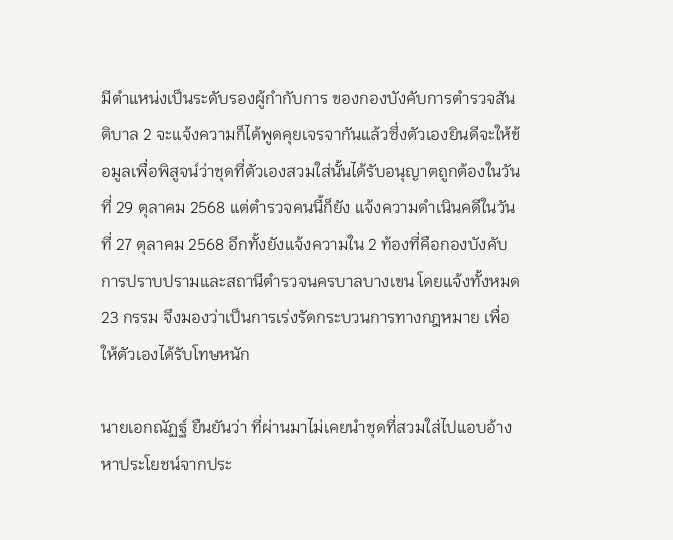มีตำแหน่งเป็นระดับรองผู้กำกับการ ของกองบังคับการตำรวจสันติบาล 2 จะแจ้งความก็ได้พูดคุยเจรจากันแล้วซึ่งตัวเองยินดีจะให้ข้อมูลเพื่อพิสูจน์ว่าชุดที่ตัวเองสวมใส่นั้นได้รับอนุญาตถูกต้องในวันที่ 29 ตุลาคม 2568 แต่ตำรวจคนนี้ก็ยัง แจ้งความดำเนินคดีในวันที่ 27 ตุลาคม 2568 อีกทั้งยังแจ้งความใน 2 ท้องที่คือกองบังคับการปราบปรามและสถานีตำรวจนครบาลบางเขน โดยแจ้งทั้งหมด 23 กรรม จึงมองว่าเป็นการเร่งรัดกระบวนการทางกฎหมาย เพื่อให้ตัวเองได้รับโทษหนัก

นายเอกณัฏฐ์ ยืนยันว่า ที่ผ่านมาไม่เคยนำชุดที่สวมใส่ไปแอบอ้างหาประโยชน์จากประ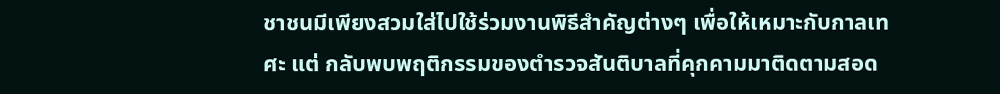ชาชนมีเพียงสวมใส่ไปใช้ร่วมงานพิธีสำคัญต่างๆ เพื่อให้เหมาะกับกาลเทศะ แต่ กลับพบพฤติกรรมของตำรวจสันติบาลที่คุกคามมาติดตามสอด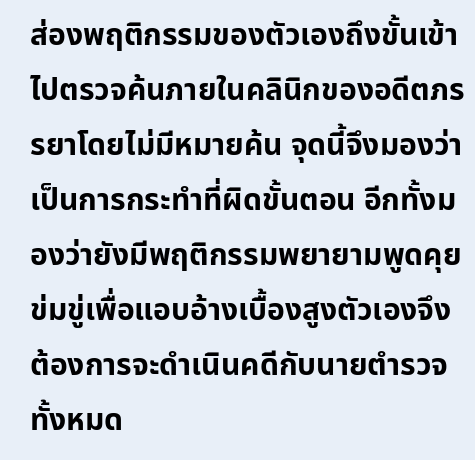ส่องพฤติกรรมของตัวเองถึงขั้นเข้าไปตรวจค้นภายในคลินิกของอดีตภรรยาโดยไม่มีหมายค้น จุดนี้จึงมองว่าเป็นการกระทำที่ผิดขั้นตอน อีกทั้งมองว่ายังมีพฤติกรรมพยายามพูดคุยข่มขู่เพื่อแอบอ้างเบื้องสูงตัวเองจึงต้องการจะดำเนินคดีกับนายตำรวจทั้งหมด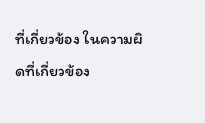ที่เกี่ยวข้อง ในความผิดที่เกี่ยวข้อง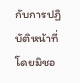กับการปฏิบัติหน้าที่โดยมิชอ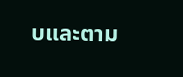บและตาม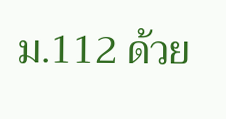ม.112 ด้วย